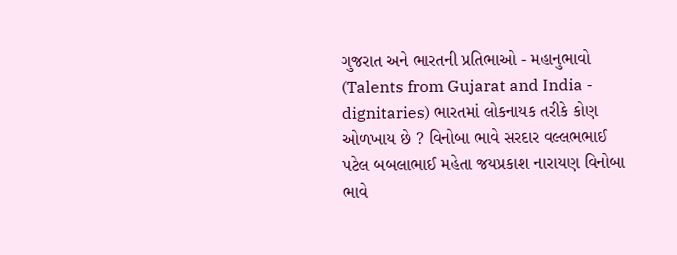ગુજરાત અને ભારતની પ્રતિભાઓ - મહાનુભાવો (Talents from Gujarat and India - dignitaries) ભારતમાં લોકનાયક તરીકે કોણ ઓળખાય છે ? વિનોબા ભાવે સરદાર વલ્લભભાઈ પટેલ બબલાભાઈ મહેતા જયપ્રકાશ નારાયણ વિનોબા ભાવે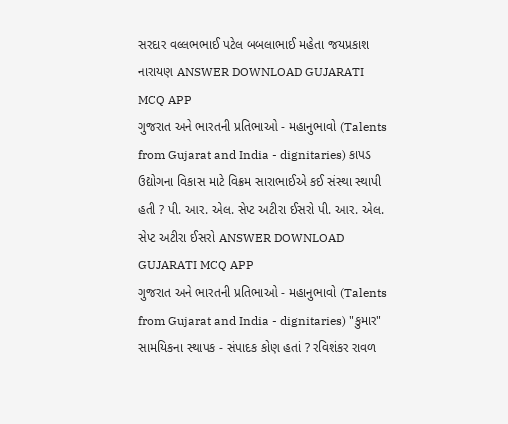સરદાર વલ્લભભાઈ પટેલ બબલાભાઈ મહેતા જયપ્રકાશ નારાયણ ANSWER DOWNLOAD GUJARATI MCQ APP
ગુજરાત અને ભારતની પ્રતિભાઓ - મહાનુભાવો (Talents from Gujarat and India - dignitaries) કાપડ ઉદ્યોગના વિકાસ માટે વિક્રમ સારાભાઈએ કઈ સંસ્થા સ્થાપી હતી ? પી. આર. એલ. સેપ્ટ અટીરા ઈસરો પી. આર. એલ. સેપ્ટ અટીરા ઈસરો ANSWER DOWNLOAD GUJARATI MCQ APP
ગુજરાત અને ભારતની પ્રતિભાઓ - મહાનુભાવો (Talents from Gujarat and India - dignitaries) "કુમાર" સામયિકના સ્થાપક - સંપાદક કોણ હતાં ? રવિશંકર રાવળ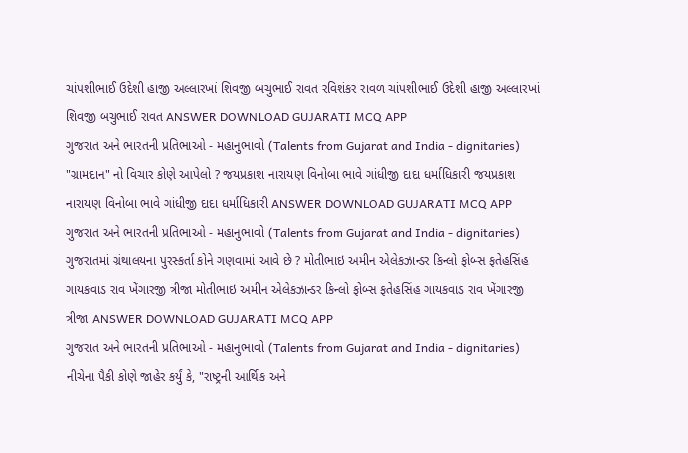ચાંપશીભાઈ ઉદેશી હાજી અલ્લારખાં શિવજી બચુભાઈ રાવત રવિશંકર રાવળ ચાંપશીભાઈ ઉદેશી હાજી અલ્લારખાં શિવજી બચુભાઈ રાવત ANSWER DOWNLOAD GUJARATI MCQ APP
ગુજરાત અને ભારતની પ્રતિભાઓ - મહાનુભાવો (Talents from Gujarat and India - dignitaries) "ગ્રામદાન" નો વિચાર કોણે આપેલો ? જયપ્રકાશ નારાયણ વિનોબા ભાવે ગાંધીજી દાદા ધર્માધિકારી જયપ્રકાશ નારાયણ વિનોબા ભાવે ગાંધીજી દાદા ધર્માધિકારી ANSWER DOWNLOAD GUJARATI MCQ APP
ગુજરાત અને ભારતની પ્રતિભાઓ - મહાનુભાવો (Talents from Gujarat and India - dignitaries) ગુજરાતમાં ગ્રંથાલયના પુરસ્કર્તા કોને ગણવામાં આવે છે ? મોતીભાઇ અમીન એલેકઝાન્ડર કિન્લો ફોબ્સ ફતેહસિંહ ગાયકવાડ રાવ ખેંગારજી ત્રીજા મોતીભાઇ અમીન એલેકઝાન્ડર કિન્લો ફોબ્સ ફતેહસિંહ ગાયકવાડ રાવ ખેંગારજી ત્રીજા ANSWER DOWNLOAD GUJARATI MCQ APP
ગુજરાત અને ભારતની પ્રતિભાઓ - મહાનુભાવો (Talents from Gujarat and India - dignitaries) નીચેના પૈકી કોણે જાહેર કર્યું કે, "રાષ્ટ્રની આર્થિક અને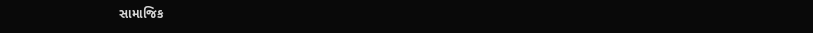સામાજિક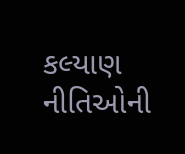કલ્યાણ નીતિઓની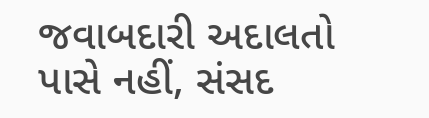જવાબદારી અદાલતો પાસે નહીં, સંસદ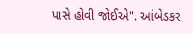પાસે હોવી જોઈએ". આંબેડકર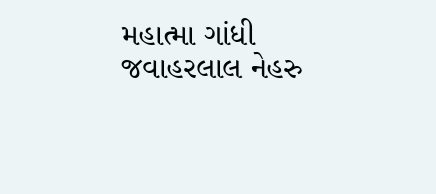મહાત્મા ગાંધી જવાહરલાલ નેહરુ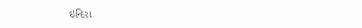ઇન્દિરા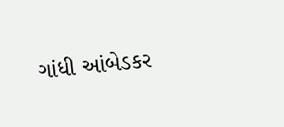ગાંધી આંબેડકર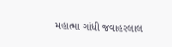મહાત્મા ગાંધી જવાહરલાલ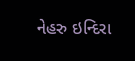નેહરુ ઇન્દિરા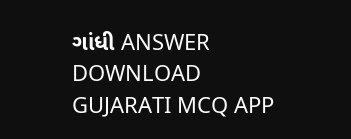ગાંધી ANSWER DOWNLOAD GUJARATI MCQ APP